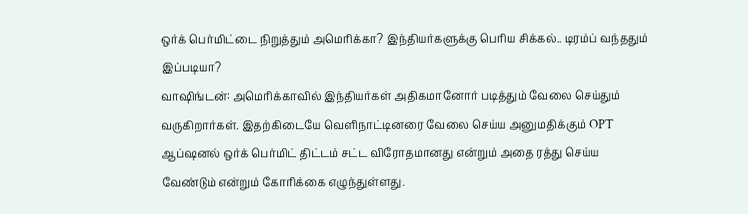ஒர்க் பெர்மிட்டை நிறுத்தும் அமெரிக்கா? இந்தியர்களுக்கு பெரிய சிக்கல்.. டிரம்ப் வந்ததும் இப்படியா?
வாஷிங்டன்: அமெரிக்காவில் இந்தியர்கள் அதிகமானோர் படித்தும் வேலை செய்தும் வருகிறார்கள். இதற்கிடையே வெளிநாட்டினரை வேலை செய்ய அனுமதிக்கும் OPT ஆப்ஷனல் ஒர்க் பெர்மிட் திட்டம் சட்ட விரோதமானது என்றும் அதை ரத்து செய்ய வேண்டும் என்றும் கோரிக்கை எழுந்துள்ளது.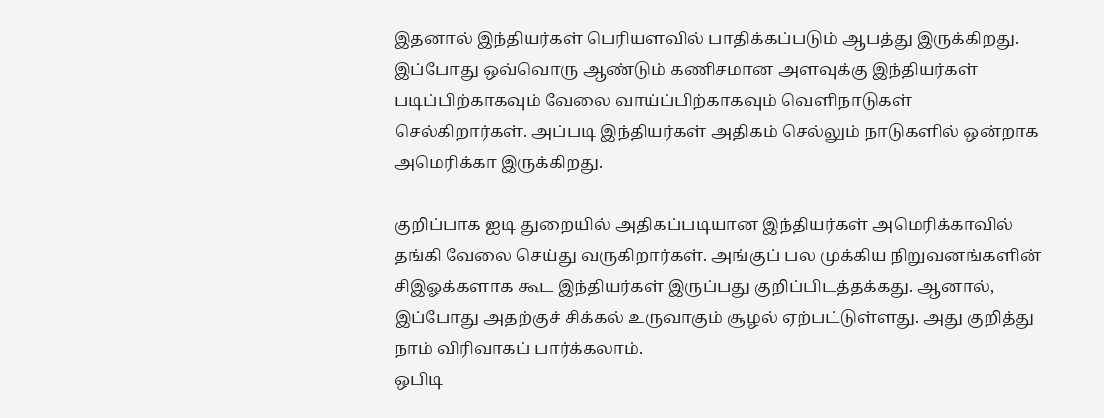இதனால் இந்தியர்கள் பெரியளவில் பாதிக்கப்படும் ஆபத்து இருக்கிறது.
இப்போது ஒவ்வொரு ஆண்டும் கணிசமான அளவுக்கு இந்தியர்கள் படிப்பிற்காகவும் வேலை வாய்ப்பிற்காகவும் வெளிநாடுகள் செல்கிறார்கள். அப்படி இந்தியர்கள் அதிகம் செல்லும் நாடுகளில் ஒன்றாக அமெரிக்கா இருக்கிறது.

குறிப்பாக ஐடி துறையில் அதிகப்படியான இந்தியர்கள் அமெரிக்காவில் தங்கி வேலை செய்து வருகிறார்கள். அங்குப் பல முக்கிய நிறுவனங்களின் சிஇஓக்களாக கூட இந்தியர்கள் இருப்பது குறிப்பிடத்தக்கது. ஆனால், இப்போது அதற்குச் சிக்கல் உருவாகும் சூழல் ஏற்பட்டுள்ளது. அது குறித்து நாம் விரிவாகப் பார்க்கலாம்.
ஒபிடி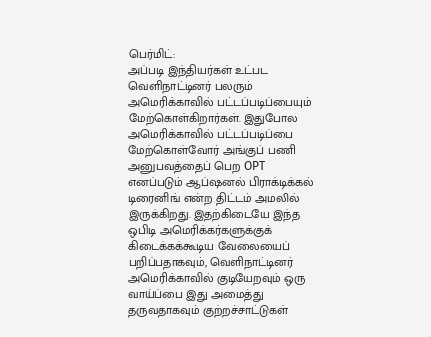பெர்மிட்:
அப்படி இந்தியர்கள் உட்பட வெளிநாட்டினர் பலரும் அமெரிக்காவில் பட்டப்படிப்பையும் மேற்கொள்கிறார்கள். இதுபோல அமெரிக்காவில் பட்டப்படிப்பை மேற்கொள்வோர் அங்குப் பணி அனுபவத்தைப் பெற OPT எனப்படும் ஆப்ஷனல் பிராக்டிக்கல் டிரைனிங் என்ற திட்டம் அமலில் இருக்கிறது. இதற்கிடையே இந்த ஒபிடி அமெரிக்கர்களுக்குக் கிடைக்கக்கூடிய வேலையைப் பறிப்பதாகவும், வெளிநாட்டினர் அமெரிக்காவில் குடியேறவும் ஒரு வாய்ப்பை இது அமைத்து தருவதாகவும் குற்றச்சாட்டுகள்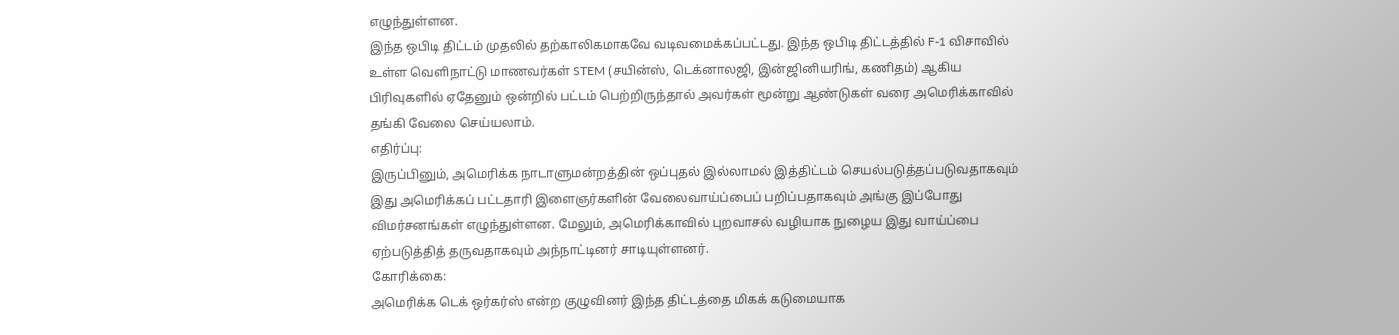எழுந்துள்ளன.
இந்த ஒபிடி திட்டம் முதலில் தற்காலிகமாகவே வடிவமைக்கப்பட்டது. இந்த ஒபிடி திட்டத்தில் F-1 விசாவில் உள்ள வெளிநாட்டு மாணவர்கள் STEM (சயின்ஸ், டெக்னாலஜி, இன்ஜினியரிங், கணிதம்) ஆகிய பிரிவுகளில் ஏதேனும் ஒன்றில் பட்டம் பெற்றிருந்தால் அவர்கள் மூன்று ஆண்டுகள் வரை அமெரிக்காவில் தங்கி வேலை செய்யலாம்.
எதிர்ப்பு:
இருப்பினும், அமெரிக்க நாடாளுமன்றத்தின் ஒப்புதல் இல்லாமல் இத்திட்டம் செயல்படுத்தப்படுவதாகவும் இது அமெரிக்கப் பட்டதாரி இளைஞர்களின் வேலைவாய்ப்பைப் பறிப்பதாகவும் அங்கு இப்போது விமர்சனங்கள் எழுந்துள்ளன. மேலும், அமெரிக்காவில் புறவாசல் வழியாக நுழைய இது வாய்ப்பை ஏற்படுத்தித் தருவதாகவும் அந்நாட்டினர் சாடியுள்ளனர்.
கோரிக்கை:
அமெரிக்க டெக் ஒர்கர்ஸ் என்ற குழுவினர் இந்த திட்டத்தை மிகக் கடுமையாக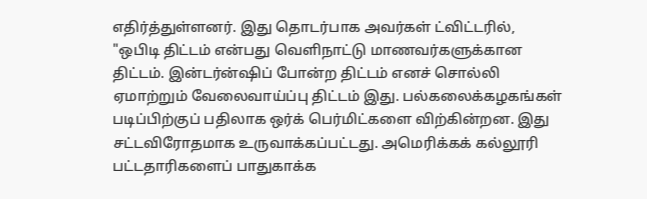எதிர்த்துள்ளனர். இது தொடர்பாக அவர்கள் ட்விட்டரில், "ஒபிடி திட்டம் என்பது வெளிநாட்டு மாணவர்களுக்கான திட்டம். இன்டர்ன்ஷிப் போன்ற திட்டம் எனச் சொல்லி ஏமாற்றும் வேலைவாய்ப்பு திட்டம் இது. பல்கலைக்கழகங்கள் படிப்பிற்குப் பதிலாக ஒர்க் பெர்மிட்களை விற்கின்றன. இது சட்டவிரோதமாக உருவாக்கப்பட்டது. அமெரிக்கக் கல்லூரி பட்டதாரிகளைப் பாதுகாக்க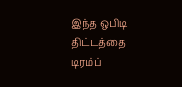இந்த ஒபிடி திட்டத்தை டிரம்ப்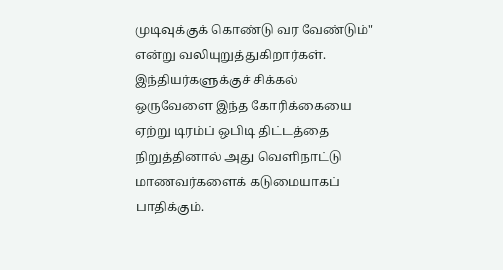முடிவுக்குக் கொண்டு வர வேண்டும்" என்று வலியுறுத்துகிறார்கள்.
இந்தியர்களுக்குச் சிக்கல்
ஒருவேளை இந்த கோரிக்கையை ஏற்று டிரம்ப் ஒபிடி திட்டத்தை நிறுத்தினால் அது வெளிநாட்டு மாணவர்களைக் கடுமையாகப் பாதிக்கும்.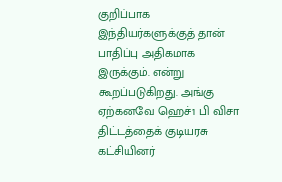குறிப்பாக இந்தியர்களுக்குத் தான் பாதிப்பு அதிகமாக இருக்கும். என்று கூறப்படுகிறது. அங்கு ஏற்கனவே ஹெச்1 பி விசா திட்டத்தைக் குடியரசு கட்சியினர்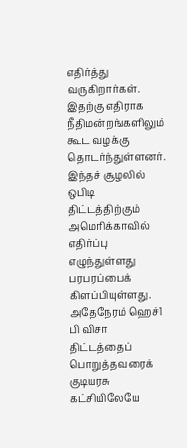எதிர்த்து வருகிறார்கள். இதற்கு எதிராக நீதிமன்றங்களிலும் கூட வழக்கு தொடர்ந்துள்ளனர். இந்தச் சூழலில் ஒபிடி திட்டத்திற்கும் அமெரிக்காவில் எதிர்ப்பு எழுந்துள்ளது பரபரப்பைக் கிளப்பியுள்ளது.
அதேநேரம் ஹெச்1 பி விசா திட்டத்தைப் பொறுத்தவரைக் குடியரசு கட்சியிலேயே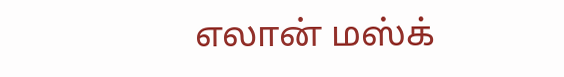எலான் மஸ்க்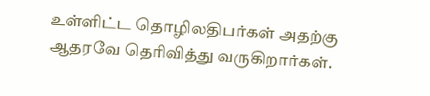உள்ளிட்ட தொழிலதிபர்கள் அதற்கு ஆதரவே தெரிவித்து வருகிறார்கள்.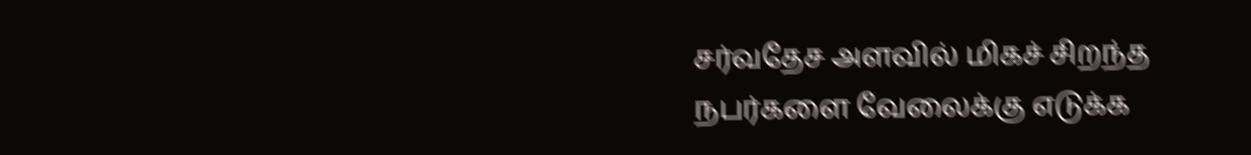சர்வதேச அளவில் மிகச் சிறந்த நபர்களை வேலைக்கு எடுக்க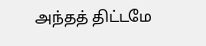அந்தத் திட்டமே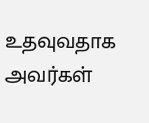உதவுவதாக அவர்கள்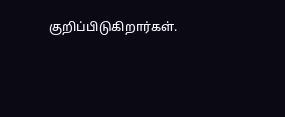குறிப்பிடுகிறார்கள்.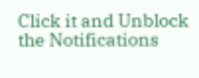Click it and Unblock the Notifications